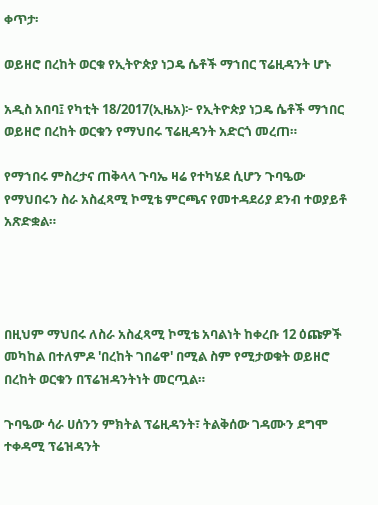ቀጥታ፡

ወይዘሮ በረከት ወርቁ የኢትዮጵያ ነጋዴ ሴቶች ማኀበር ፕሬዚዳንት ሆኑ

አዲስ አበባ፤ የካቲት 18/2017(ኢዜአ)፦ የኢትዮጵያ ነጋዴ ሴቶች ማኀበር ወይዘሮ በረከት ወርቁን የማህበሩ ፕሬዚዳንት አድርጎ መረጠ።

የማኀበሩ ምስረታና ጠቅላላ ጉባኤ ዛሬ የተካሄደ ሲሆን ጉባዔው የማህበሩን ስራ አስፈጻሚ ኮሚቴ ምርጫና የመተዳደሪያ ደንብ ተወያይቶ አጽድቋል።




በዚህም ማህበሩ ለስራ አስፈጻሚ ኮሚቴ አባልነት ከቀረቡ 12 ዕጩዎች መካከል በተለምዶ 'በረከት ገበሬዋ' በሚል ስም የሚታወቁት ወይዘሮ በረከት ወርቁን በፕሬዝዳንትነት መርጧል።

ጉባዔው ሳራ ሀሰንን ምክትል ፕሬዚዳንት፣ ትልቅሰው ገዳሙን ደግሞ ተቀዳሚ ፕሬዝዳንት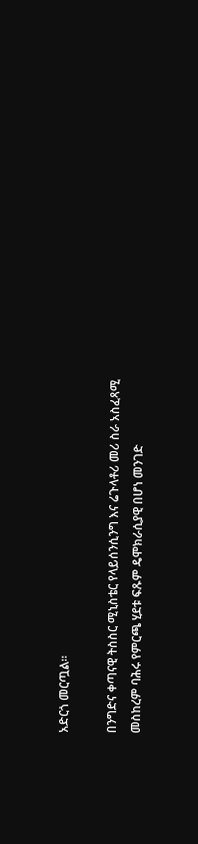አድርጎ መርጧል።

በንግድና ቀጣናዊ ትስስር ሚኒስቴር የላይሰንሲንግ እና ሬጉላቶሪ መሪ ስራ አስፈጻሚ መስከረም ባሕሩ የምርጫ ሂደቱ ፍጹም ዴሞክራሲያዊ በሆነ መንገድ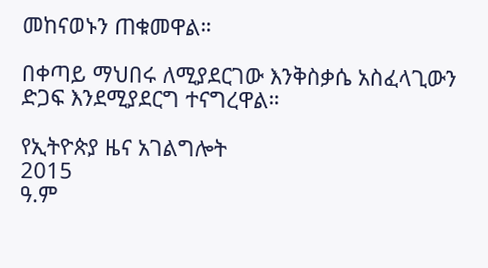መከናወኑን ጠቁመዋል።

በቀጣይ ማህበሩ ለሚያደርገው እንቅስቃሴ አስፈላጊውን ድጋፍ እንደሚያደርግ ተናግረዋል።

የኢትዮጵያ ዜና አገልግሎት
2015
ዓ.ም